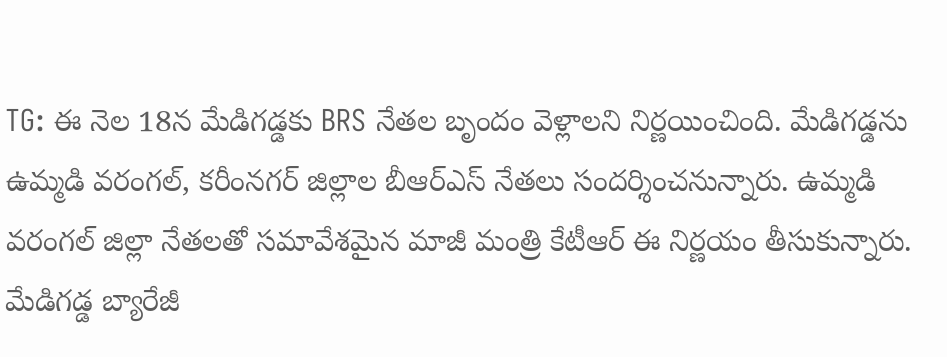TG: ఈ నెల 18న మేడిగడ్డకు BRS నేతల బృందం వెళ్లాలని నిర్ణయించింది. మేడిగడ్డను ఉమ్మడి వరంగల్, కరీంనగర్ జిల్లాల బీఆర్ఎస్ నేతలు సందర్శించనున్నారు. ఉమ్మడి వరంగల్ జిల్లా నేతలతో సమావేశమైన మాజీ మంత్రి కేటీఆర్ ఈ నిర్ణయం తీసుకున్నారు. మేడిగడ్డ బ్యారేజీ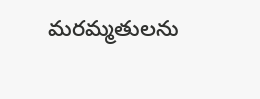మరమ్మతులను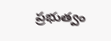ప్రభుత్వం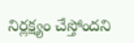నిర్లక్ష్యం చేస్తోందని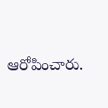ఆరోపించారు.